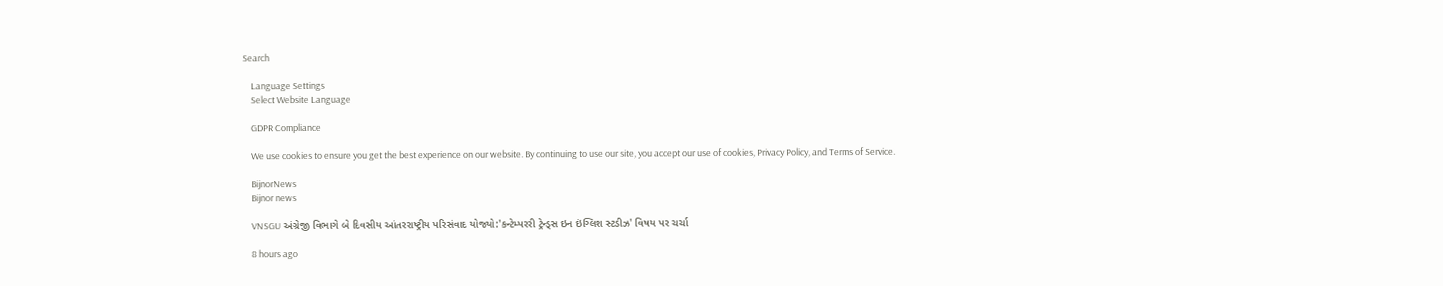Search

    Language Settings
    Select Website Language

    GDPR Compliance

    We use cookies to ensure you get the best experience on our website. By continuing to use our site, you accept our use of cookies, Privacy Policy, and Terms of Service.

    BijnorNews
    Bijnor news

    VNSGU અંગ્રેજી વિભાગે બે દિવસીય આંતરરાષ્ટ્રીય પરિસંવાદ યોજ્યો:'કન્ટેમ્પરરી ટ્રેન્ડ્સ ઇન ઇંગ્લિશ સ્ટડીઝ' વિષય પર ચર્ચા

    8 hours ago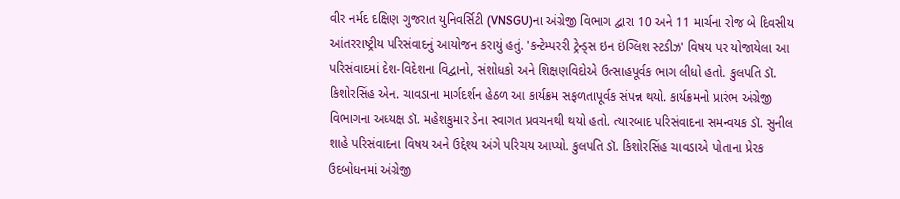વીર નર્મદ દક્ષિણ ગુજરાત યુનિવર્સિટી (VNSGU)ના અંગ્રેજી વિભાગ દ્વારા 10 અને 11 માર્ચના રોજ બે દિવસીય આંતરરાષ્ટ્રીય પરિસંવાદનું આયોજન કરાયું હતું. 'કન્ટેમ્પરરી ટ્રેન્ડ્સ ઇન ઇંગ્લિશ સ્ટડીઝ' વિષય પર યોજાયેલા આ પરિસંવાદમાં દેશ-વિદેશના વિદ્વાનો, સંશોધકો અને શિક્ષણવિદોએ ઉત્સાહપૂર્વક ભાગ લીધો હતો. કુલપતિ ડૉ. કિશોરસિંહ એન. ચાવડાના માર્ગદર્શન હેઠળ આ કાર્યક્રમ સફળતાપૂર્વક સંપન્ન થયો. કાર્યક્રમનો પ્રારંભ અંગ્રેજી વિભાગના અધ્યક્ષ ડૉ. મહેશકુમાર ડેના સ્વાગત પ્રવચનથી થયો હતો. ત્યારબાદ પરિસંવાદના સમન્વયક ડૉ. સુનીલ શાહે પરિસંવાદના વિષય અને ઉદ્દેશ્ય અંગે પરિચય આપ્યો. કુલપતિ ડૉ. કિશોરસિંહ ચાવડાએ પોતાના પ્રેરક ઉદબોધનમાં અંગ્રેજી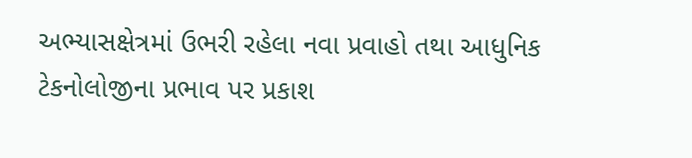અભ્યાસક્ષેત્રમાં ઉભરી રહેલા નવા પ્રવાહો તથા આધુનિક ટેકનોલોજીના પ્રભાવ પર પ્રકાશ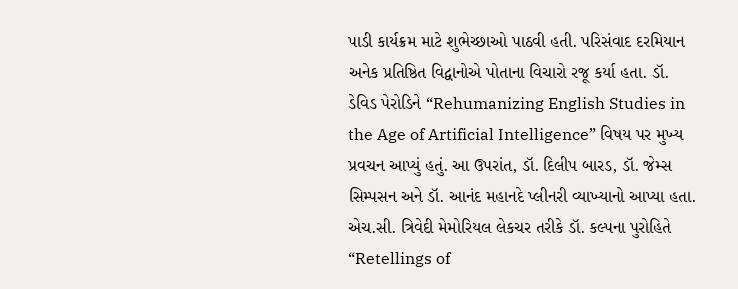પાડી કાર્યક્રમ માટે શુભેચ્છાઓ પાઠવી હતી. પરિસંવાદ દરમિયાન અનેક પ્રતિષ્ઠિત વિદ્વાનોએ પોતાના વિચારો રજૂ કર્યા હતા. ડૉ. ડેવિડ પેરોડિને “Rehumanizing English Studies in the Age of Artificial Intelligence” વિષય પર મુખ્ય પ્રવચન આપ્યું હતું. આ ઉપરાંત, ડૉ. દિલીપ બારડ, ડૉ. જેમ્સ સિમ્પસન અને ડૉ. આનંદ મહાનદે પ્લીનરી વ્યાખ્યાનો આપ્યા હતા. એચ.સી. ત્રિવેદી મેમોરિયલ લેકચર તરીકે ડૉ. કલ્પના પુરોહિતે “Retellings of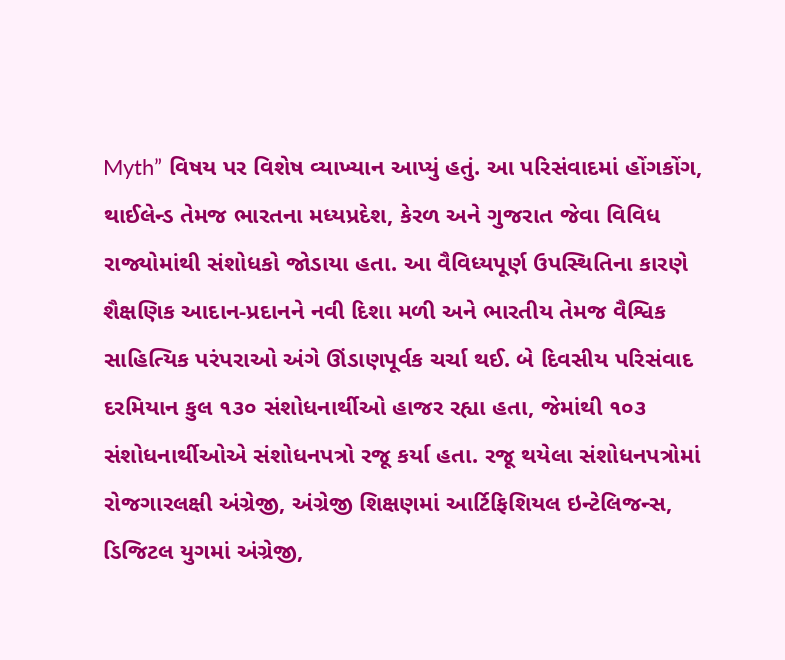Myth” વિષય પર વિશેષ વ્યાખ્યાન આપ્યું હતું. આ પરિસંવાદમાં હોંગકોંગ, થાઈલેન્ડ તેમજ ભારતના મધ્યપ્રદેશ, કેરળ અને ગુજરાત જેવા વિવિધ રાજ્યોમાંથી સંશોધકો જોડાયા હતા. આ વૈવિધ્યપૂર્ણ ઉપસ્થિતિના કારણે શૈક્ષણિક આદાન-પ્રદાનને નવી દિશા મળી અને ભારતીય તેમજ વૈશ્વિક સાહિત્યિક પરંપરાઓ અંગે ઊંડાણપૂર્વક ચર્ચા થઈ. બે દિવસીય પરિસંવાદ દરમિયાન કુલ ૧૩૦ સંશોધનાર્થીઓ હાજર રહ્યા હતા, જેમાંથી ૧૦૩ સંશોધનાર્થીઓએ સંશોધનપત્રો રજૂ કર્યા હતા. રજૂ થયેલા સંશોધનપત્રોમાં રોજગારલક્ષી અંગ્રેજી, અંગ્રેજી શિક્ષણમાં આર્ટિફિશિયલ ઇન્ટેલિજન્સ, ડિજિટલ યુગમાં અંગ્રેજી,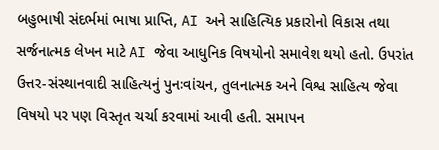બહુભાષી સંદર્ભમાં ભાષા પ્રાપ્તિ, AI અને સાહિત્યિક પ્રકારોનો વિકાસ તથા સર્જનાત્મક લેખન માટે AI જેવા આધુનિક વિષયોનો સમાવેશ થયો હતો. ઉપરાંત ઉત્તર-સંસ્થાનવાદી સાહિત્યનું પુનઃવાંચન, તુલનાત્મક અને વિશ્વ સાહિત્ય જેવા વિષયો પર પણ વિસ્તૃત ચર્ચા કરવામાં આવી હતી. સમાપન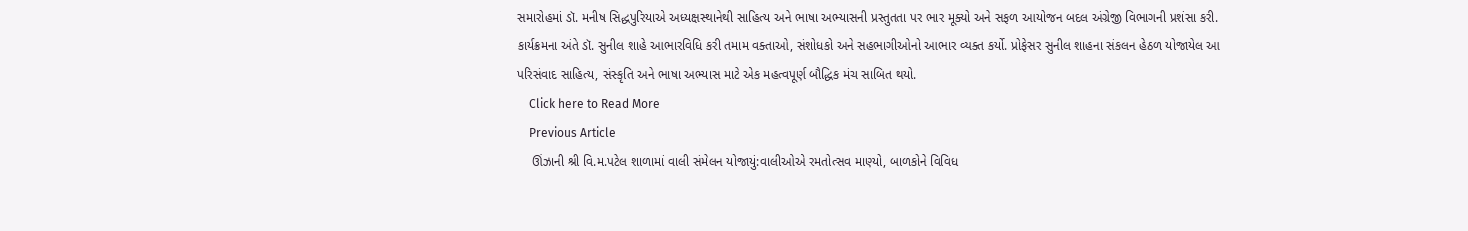સમારોહમાં ડૉ. મનીષ સિદ્ધપુરિયાએ અધ્યક્ષસ્થાનેથી સાહિત્ય અને ભાષા અભ્યાસની પ્રસ્તુતતા પર ભાર મૂક્યો અને સફળ આયોજન બદલ અંગ્રેજી વિભાગની પ્રશંસા કરી. કાર્યક્રમના અંતે ડૉ. સુનીલ શાહે આભારવિધિ કરી તમામ વક્તાઓ, સંશોધકો અને સહભાગીઓનો આભાર વ્યક્ત કર્યો. પ્રોફેસર સુનીલ શાહના સંકલન હેઠળ યોજાયેલ આ પરિસંવાદ સાહિત્ય, સંસ્કૃતિ અને ભાષા અભ્યાસ માટે એક મહત્વપૂર્ણ બૌદ્ધિક મંચ સાબિત થયો.
    Click here to Read More
    Previous Article
    ઊંઝાની શ્રી વિ.મ.પટેલ શાળામાં વાલી સંમેલન યોજાયું:વાલીઓએ રમતોત્સવ માણ્યો, બાળકોને વિવિધ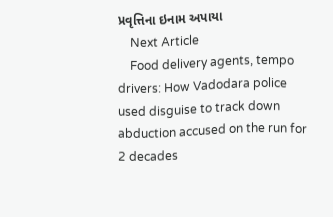પ્રવૃત્તિના ઇનામ અપાયા
    Next Article
    Food delivery agents, tempo drivers: How Vadodara police used disguise to track down abduction accused on the run for 2 decades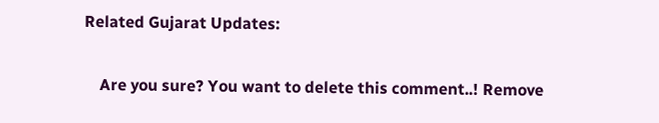Related Gujarat Updates:

    Are you sure? You want to delete this comment..! Remove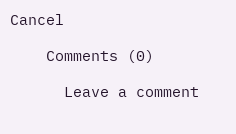Cancel

    Comments (0)

      Leave a comment